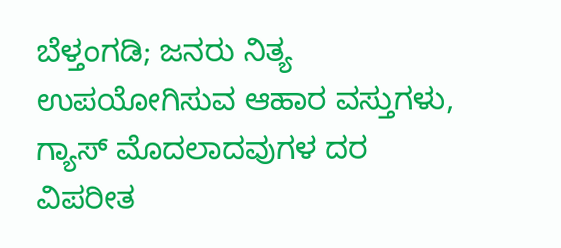ಬೆಳ್ತಂಗಡಿ; ಜನರು ನಿತ್ಯ ಉಪಯೋಗಿಸುವ ಆಹಾರ ವಸ್ತುಗಳು, ಗ್ಯಾಸ್ ಮೊದಲಾದವುಗಳ ದರ ವಿಪರೀತ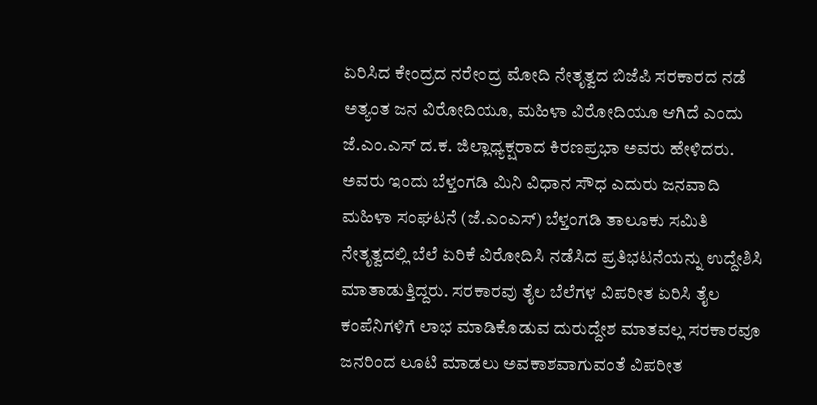ಏರಿಸಿದ ಕೇಂದ್ರದ ನರೇಂದ್ರ ಮೋದಿ ನೇತೃತ್ವದ ಬಿಜೆಪಿ ಸರಕಾರದ ನಡೆ ಅತ್ಯಂತ ಜನ ವಿರೋದಿಯೂ, ಮಹಿಳಾ ವಿರೋದಿಯೂ ಆಗಿದೆ ಎಂದು ಜೆ.ಎಂ.ಎಸ್ ದ.ಕ. ಜಿಲ್ಲಾಧ್ಯಕ್ಷರಾದ ಕಿರಣಪ್ರಭಾ ಅವರು ಹೇಳಿದರು.
ಅವರು ಇಂದು ಬೆಳ್ತಂಗಡಿ ಮಿನಿ ವಿಧಾನ ಸೌಧ ಎದುರು ಜನವಾದಿ ಮಹಿಳಾ ಸಂಘಟನೆ (ಜೆ.ಎಂಎಸ್) ಬೆಳ್ತಂಗಡಿ ತಾಲೂಕು ಸಮಿತಿ ನೇತೃತ್ವದಲ್ಲಿ ಬೆಲೆ ಏರಿಕೆ ವಿರೋದಿಸಿ ನಡೆಸಿದ ಪ್ರತಿಭಟನೆಯನ್ನು ಉದ್ದೇಶಿಸಿ ಮಾತಾಡುತ್ತಿದ್ದರು. ಸರಕಾರವು ತೈಲ ಬೆಲೆಗಳ ವಿಪರೀತ ಏರಿಸಿ ತೈಲ ಕಂಪೆನಿಗಳಿಗೆ ಲಾಭ ಮಾಡಿಕೊಡುವ ದುರುದ್ದೇಶ ಮಾತವಲ್ಲ ಸರಕಾರವೂ ಜನರಿಂದ ಲೂಟಿ ಮಾಡಲು ಅವಕಾಶವಾಗುವಂತೆ ವಿಪರೀತ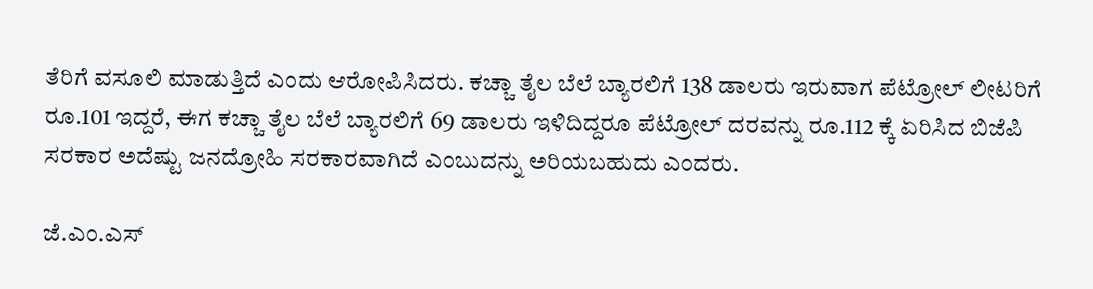ತೆರಿಗೆ ವಸೂಲಿ ಮಾಡುತ್ತಿದೆ ಎಂದು ಆರೋಪಿಸಿದರು. ಕಚ್ಚಾ ತೈಲ ಬೆಲೆ ಬ್ಯಾರಲಿಗೆ 138 ಡಾಲರು ಇರುವಾಗ ಪೆಟ್ರೋಲ್ ಲೀಟರಿಗೆ ರೂ.101 ಇದ್ದರೆ, ಈಗ ಕಚ್ಚಾ ತೈಲ ಬೆಲೆ ಬ್ಯಾರಲಿಗೆ 69 ಡಾಲರು ಇಳಿದಿದ್ದರೂ ಪೆಟ್ರೋಲ್ ದರವನ್ನು ರೂ.112 ಕ್ಕೆ ಏರಿಸಿದ ಬಿಜೆಪಿ ಸರಕಾರ ಅದೆಷ್ಟು ಜನದ್ರೋಹಿ ಸರಕಾರವಾಗಿದೆ ಎಂಬುದನ್ನು ಅರಿಯಬಹುದು ಎಂದರು.

ಜೆ.ಎಂ.ಎಸ್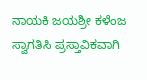ನಾಯಕಿ ಜಯಶ್ರೀ ಕಳೆಂಜ ಸ್ವಾಗತಿಸಿ ಪ್ರಸ್ತಾವಿಕವಾಗಿ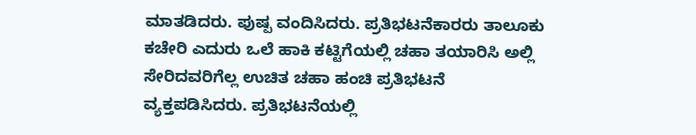ಮಾತಡಿದರು. ಪುಷ್ಪ ವಂದಿಸಿದರು. ಪ್ರತಿಭಟನೆಕಾರರು ತಾಲೂಕು ಕಚೇರಿ ಎದುರು ಒಲೆ ಹಾಕಿ ಕಟ್ಟಿಗೆಯಲ್ಲಿ ಚಹಾ ತಯಾರಿಸಿ ಅಲ್ಲಿ ಸೇರಿದವರಿಗೆಲ್ಲ ಉಚಿತ ಚಹಾ ಹಂಚಿ ಪ್ರತಿಭಟನೆ ವ್ಯಕ್ತಪಡಿಸಿದರು. ಪ್ರತಿಭಟನೆಯಲ್ಲಿ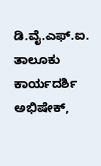ಡಿ.ವೈ.ಎಫ್.ಐ. ತಾಲೂಕು ಕಾರ್ಯದರ್ಶಿ ಅಭಿಷೇಕ್,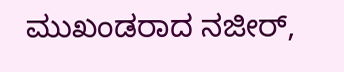ಮುಖಂಡರಾದ ನಜೀರ್,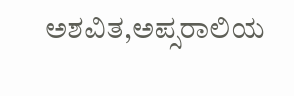ಅಶವಿತ,ಅಪ್ಸರಾಲಿಯ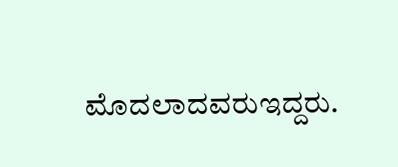ಮೊದಲಾದವರುಇದ್ದರು.